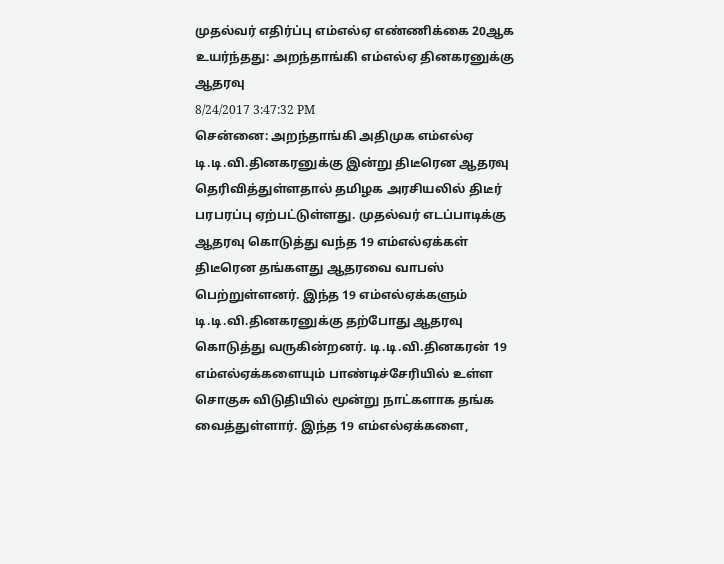முதல்வர் எதிர்ப்பு எம்எல்ஏ எண்ணிக்கை 20ஆக உயர்ந்தது: அறந்தாங்கி எம்எல்ஏ தினகரனுக்கு ஆதரவு
8/24/2017 3:47:32 PM
சென்னை: அறந்தாங்கி அதிமுக எம்எல்ஏ டி.டி.வி.தினகரனுக்கு இன்று திடீரென ஆதரவு தெரிவித்துள்ளதால் தமிழக அரசியலில் திடீர் பரபரப்பு ஏற்பட்டுள்ளது. முதல்வர் எடப்பாடிக்கு ஆதரவு கொடுத்து வந்த 19 எம்எல்ஏக்கள் திடீரென தங்களது ஆதரவை வாபஸ் பெற்றுள்ளனர். இந்த 19 எம்எல்ஏக்களும் டி.டி.வி.தினகரனுக்கு தற்போது ஆதரவு கொடுத்து வருகின்றனர். டி.டி.வி.தினகரன் 19 எம்எல்ஏக்களையும் பாண்டிச்சேரியில் உள்ள சொகுசு விடுதியில் மூன்று நாட்களாக தங்க வைத்துள்ளார். இந்த 19 எம்எல்ஏக்களை,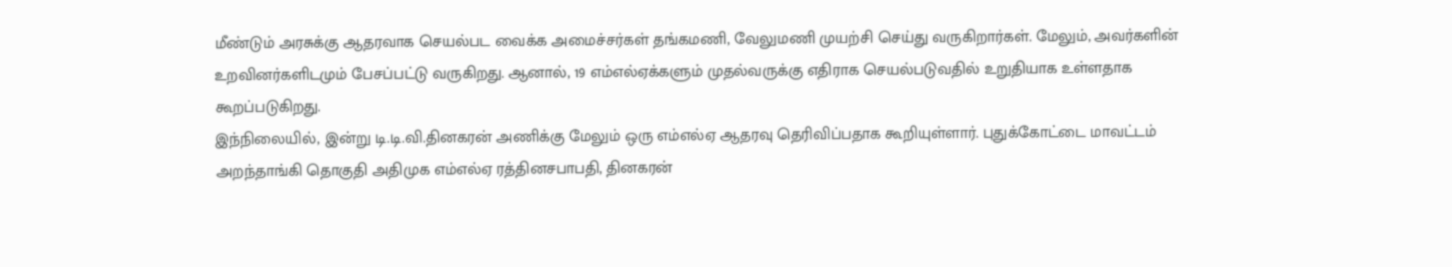மீண்டும் அரசுக்கு ஆதரவாக செயல்பட வைக்க அமைச்சர்கள் தங்கமணி, வேலுமணி முயற்சி செய்து வருகிறார்கள். மேலும், அவர்களின் உறவினர்களிடமும் பேசப்பட்டு வருகிறது. ஆனால், 19 எம்எல்ஏக்களும் முதல்வருக்கு எதிராக செயல்படுவதில் உறுதியாக உள்ளதாக கூறப்படுகிறது.
இந்நிலையில், இன்று டி.டி.வி.தினகரன் அணிக்கு மேலும் ஒரு எம்எல்ஏ ஆதரவு தெரிவிப்பதாக கூறியுள்ளார். புதுக்கோட்டை மாவட்டம் அறந்தாங்கி தொகுதி அதிமுக எம்எல்ஏ ரத்தினசபாபதி, தினகரன்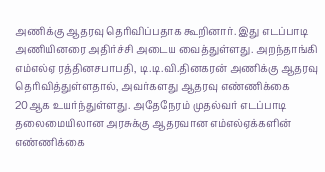அணிக்கு ஆதரவு தெரிவிப்பதாக கூறினார். இது எடப்பாடி அணியினரை அதிர்ச்சி அடைய வைத்துள்ளது. அறந்தாங்கி எம்எல்ஏ ரத்தினசபாபதி, டி.டி.வி.தினகரன் அணிக்கு ஆதரவு தெரிவித்துள்ளதால், அவர்களது ஆதரவு எண்ணிக்கை 20ஆக உயர்ந்துள்ளது. அதேநேரம் முதல்வர் எடப்பாடி தலைமையிலான அரசுக்கு ஆதரவான எம்எல்ஏக்களின் எண்ணிக்கை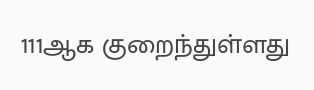111ஆக குறைந்துள்ளது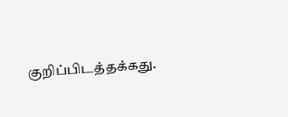குறிப்பிடத்தக்கது.